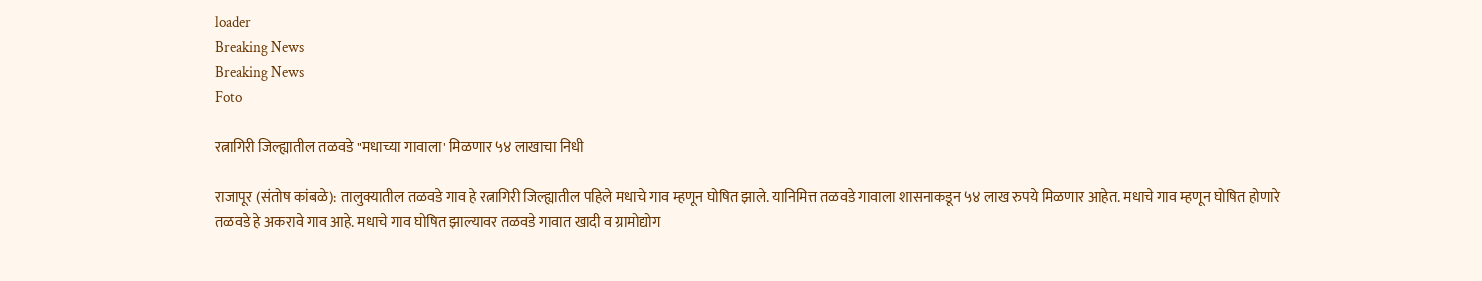loader
Breaking News
Breaking News
Foto

रत्नागिरी जिल्ह्यातील तळवडे "मधाच्या गावाला' मिळणार ५४ लाखाचा निधी

राजापूर (संतोष कांबळे): तालुक्यातील तळवडे गाव हे रत्नागिरी जिल्ह्यातील पहिले मधाचे गाव म्हणून घोषित झाले. यानिमित्त तळवडे गावाला शासनाकडून ५४ लाख रुपये मिळणार आहेत. मधाचे गाव म्हणून घोषित होणारे तळवडे हे अकरावे गाव आहे. मधाचे गाव घोषित झाल्यावर तळवडे गावात खादी व ग्रामोद्योग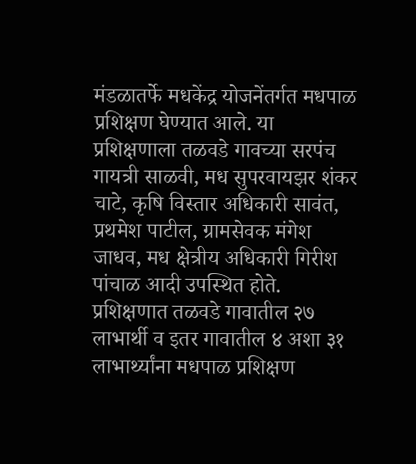मंडळातर्फे मधकेंद्र योजनेंतर्गत मधपाळ प्रशिक्षण घेण्यात आले. या प्रशिक्षणाला तळवडे गावच्या सरपंच गायत्री साळवी, मध सुपरवायझर शंकर चाटे, कृषि विस्तार अधिकारी सावंत, प्रथमेश पाटील, ग्रामसेवक मंगेश जाधव, मध क्षेत्रीय अधिकारी गिरीश पांचाळ आदी उपस्थित होते. प्रशिक्षणात तळवडे गावातील २७ लाभार्थी व इतर गावातील ४ अशा ३१ लाभार्थ्यांना मधपाळ प्रशिक्षण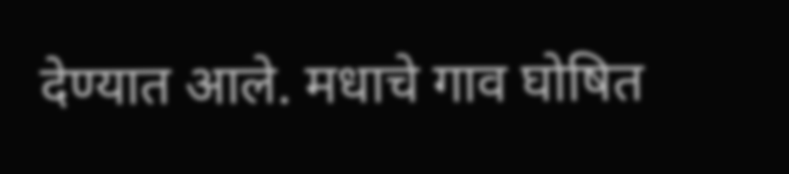देण्यात आले. मधाचे गाव घोषित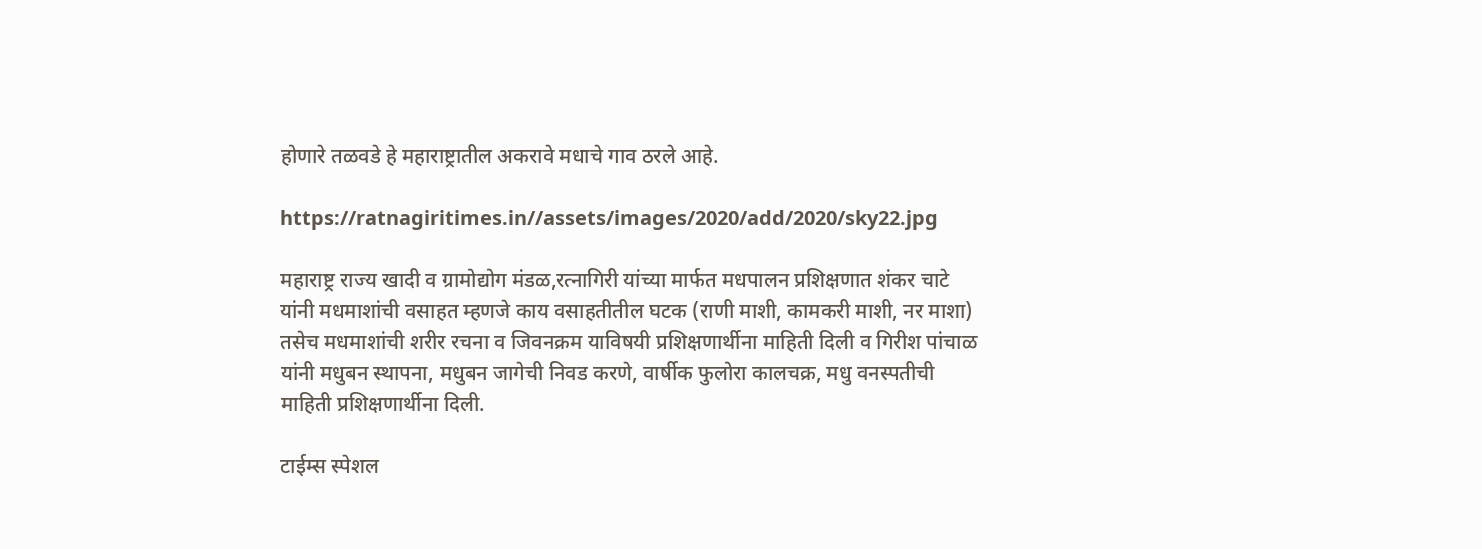होणारे तळवडे हे महाराष्ट्रातील अकरावे मधाचे गाव ठरले आहे.

https://ratnagiritimes.in//assets/images/2020/add/2020/sky22.jpg

महाराष्ट्र राज्य खादी व ग्रामोद्योग मंडळ,रत्नागिरी यांच्या मार्फत मधपालन प्रशिक्षणात शंकर चाटे यांनी मधमाशांची वसाहत म्हणजे काय वसाहतीतील घटक (राणी माशी, कामकरी माशी, नर माशा) तसेच मधमाशांची शरीर रचना व जिवनक्रम याविषयी प्रशिक्षणार्थीना माहिती दिली व गिरीश पांचाळ यांनी मधुबन स्थापना, मधुबन जागेची निवड करणे, वार्षीक फुलोरा कालचक्र, मधु वनस्पतीची माहिती प्रशिक्षणार्थीना दिली.

टाईम्स स्पेशल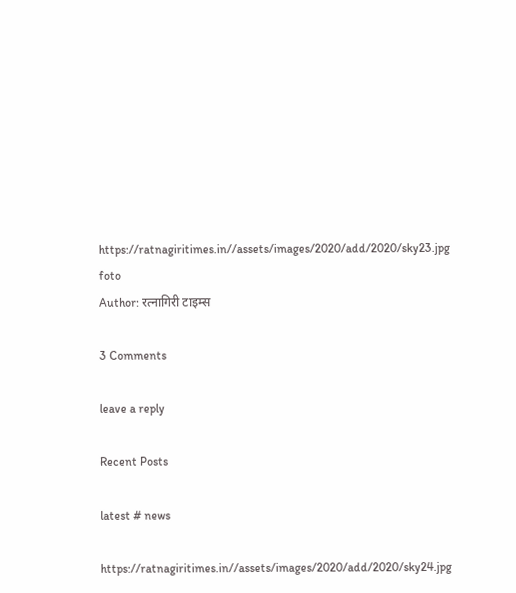https://ratnagiritimes.in//assets/images/2020/add/2020/sky23.jpg
foto
Author: रत्नागिरी टाइम्स

3 Comments

leave a reply

Recent Posts

latest # news

https://ratnagiritimes.in//assets/images/2020/add/2020/sky24.jpg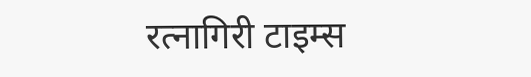रत्नागिरी टाइम्स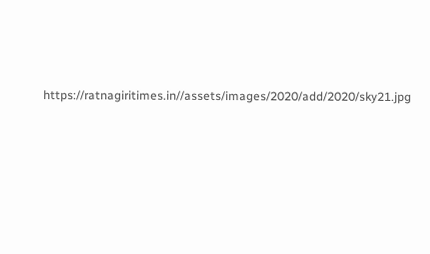https://ratnagiritimes.in//assets/images/2020/add/2020/sky21.jpg